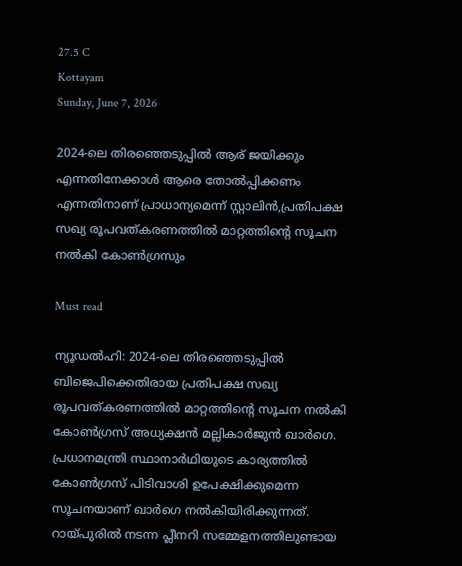27.5 C
Kottayam
Sunday, June 7, 2026

2024-ലെ തിരഞ്ഞെടുപ്പില്‍ ആര് ജയിക്കും എന്നതിനേക്കാള്‍ ആരെ തോല്‍പ്പിക്കണം എന്നതിനാണ് പ്രാധാന്യമെന്ന് സ്റ്റാലിന്‍,പ്രതിപക്ഷ സഖ്യ രൂപവത്കരണത്തിൽ മാറ്റത്തിന്റെ സൂചന നൽകി കോണ്‍ഗ്രസും

Must read

ന്യൂഡല്‍ഹി: 2024-ലെ തിരഞ്ഞെടുപ്പില്‍ ബിജെപിക്കെതിരായ പ്രതിപക്ഷ സഖ്യ രൂപവത്കരണത്തില്‍ മാറ്റത്തിന്റെ സൂചന നല്‍കി കോണ്‍ഗ്രസ് അധ്യക്ഷന്‍ മല്ലികാര്‍ജുന്‍ ഖാര്‍ഗെ. പ്രധാനമന്ത്രി സ്ഥാനാര്‍ഥിയുടെ കാര്യത്തില്‍ കോണ്‍ഗ്രസ് പിടിവാശി ഉപേക്ഷിക്കുമെന്ന സൂചനയാണ് ഖാര്‍ഗെ നല്‍കിയിരിക്കുന്നത്. റായ്പുരില്‍ നടന്ന പ്ലീനറി സമ്മേളനത്തിലുണ്ടായ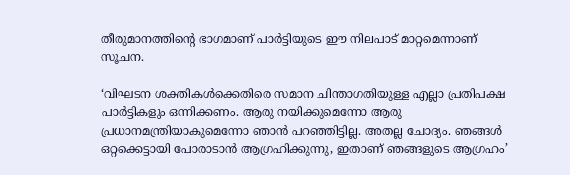തീരുമാനത്തിന്റെ ഭാഗമാണ് പാര്‍ട്ടിയുടെ ഈ നിലപാട് മാറ്റമെന്നാണ് സൂചന.

‘വിഘടന ശക്തികള്‍ക്കെതിരെ സമാന ചിന്താഗതിയുള്ള എല്ലാ പ്രതിപക്ഷ പാര്‍ട്ടികളും ഒന്നിക്കണം. ആരു നയിക്കുമെന്നോ ആരു പ്രധാനമന്ത്രിയാകുമെന്നോ ഞാന്‍ പറഞ്ഞിട്ടില്ല. അതല്ല ചോദ്യം. ഞങ്ങള്‍ ഒറ്റക്കെട്ടായി പോരാടാന്‍ ആഗ്രഹിക്കുന്നു, ഇതാണ് ഞങ്ങളുടെ ആഗ്രഹം’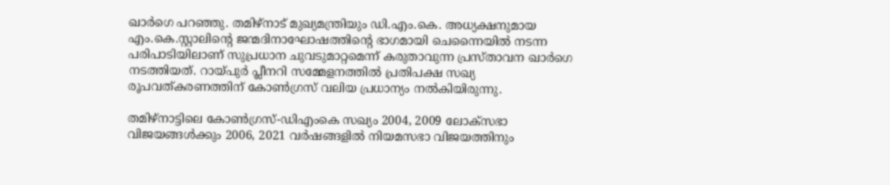ഖാര്‍ഗെ പറഞ്ഞു. തമിഴ്‌നാട് മുഖ്യമന്ത്രിയും ഡി.എം.കെ. അധ്യക്ഷനുമായ എം.കെ.സ്റ്റാലിന്റെ ജന്മദിനാഘോഷത്തിന്റെ ഭാഗമായി ചെന്നൈയില്‍ നടന്ന പരിപാടിയിലാണ് സുപ്രധാന ചുവടുമാറ്റമെന്ന് കരുതാവുന്ന പ്രസ്താവന ഖാര്‍ഗെ നടത്തിയത്. റായ്പുര്‍ പ്ലീനറി സമ്മേളനത്തില്‍ പ്രതിപക്ഷ സഖ്യ രൂപവത്കരണത്തിന് കോണ്‍ഗ്രസ് വലിയ പ്രധാന്യം നല്‍കിയിരുന്നു.

തമിഴ്നാട്ടിലെ കോണ്‍ഗ്രസ്-ഡിഎംകെ സഖ്യം 2004, 2009 ലോക്സഭാ വിജയങ്ങള്‍ക്കും 2006, 2021 വര്‍ഷങ്ങളില്‍ നിയമസഭാ വിജയത്തിനും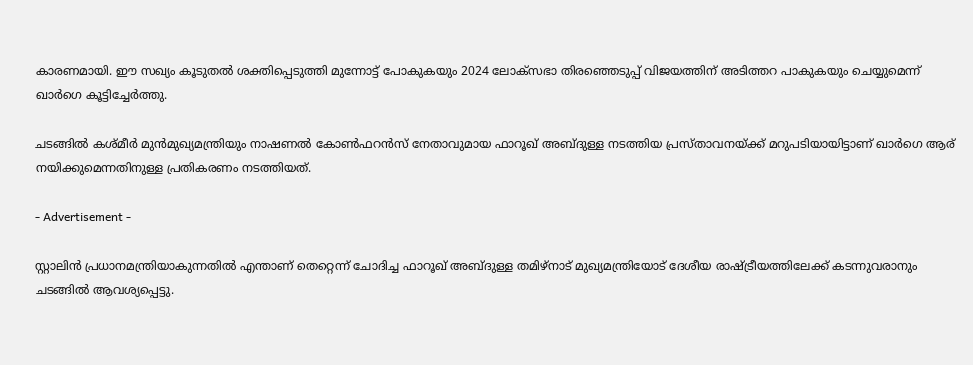കാരണമായി. ഈ സഖ്യം കൂടുതല്‍ ശക്തിപ്പെടുത്തി മുന്നോട്ട് പോകുകയും 2024 ലോക്‌സഭാ തിരഞ്ഞെടുപ്പ് വിജയത്തിന് അടിത്തറ പാകുകയും ചെയ്യുമെന്ന് ഖാര്‍ഗെ കൂട്ടിച്ചേര്‍ത്തു.

ചടങ്ങില്‍ കശ്മീര്‍ മുന്‍മുഖ്യമന്ത്രിയും നാഷണല്‍ കോണ്‍ഫറന്‍സ് നേതാവുമായ ഫാറൂഖ് അബ്ദുള്ള നടത്തിയ പ്രസ്താവനയ്ക്ക് മറുപടിയായിട്ടാണ് ഖാര്‍ഗെ ആര് നയിക്കുമെന്നതിനുള്ള പ്രതികരണം നടത്തിയത്.

- Advertisement -

സ്റ്റാലിന്‍ പ്രധാനമന്ത്രിയാകുന്നതില്‍ എന്താണ് തെറ്റെന്ന് ചോദിച്ച ഫാറൂഖ് അബ്ദുള്ള തമിഴ്‌നാട് മുഖ്യമന്ത്രിയോട് ദേശീയ രാഷ്ട്രീയത്തിലേക്ക് കടന്നുവരാനും ചടങ്ങില്‍ ആവശ്യപ്പെട്ടു.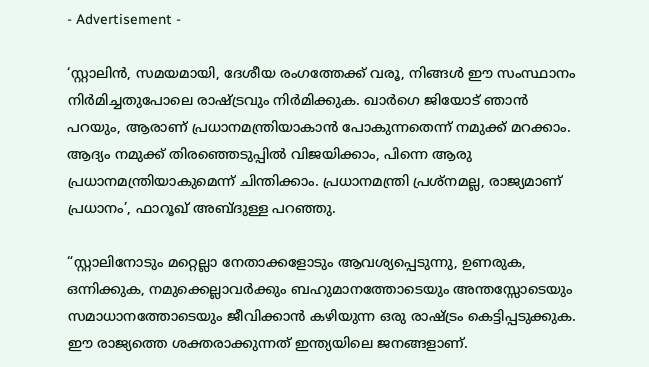- Advertisement -

‘സ്റ്റാലിന്‍, സമയമായി, ദേശീയ രംഗത്തേക്ക് വരൂ, നിങ്ങള്‍ ഈ സംസ്ഥാനം നിര്‍മിച്ചതുപോലെ രാഷ്ട്രവും നിര്‍മിക്കുക. ഖാര്‍ഗെ ജിയോട് ഞാന്‍ പറയും, ആരാണ് പ്രധാനമന്ത്രിയാകാന്‍ പോകുന്നതെന്ന് നമുക്ക് മറക്കാം. ആദ്യം നമുക്ക് തിരഞ്ഞെടുപ്പില്‍ വിജയിക്കാം, പിന്നെ ആരു പ്രധാനമന്ത്രിയാകുമെന്ന് ചിന്തിക്കാം. പ്രധാനമന്ത്രി പ്രശ്‌നമല്ല, രാജ്യമാണ് പ്രധാനം’, ഫാറൂഖ് അബ്ദുള്ള പറഞ്ഞു.

“സ്റ്റാലിനോടും മറ്റെല്ലാ നേതാക്കളോടും ആവശ്യപ്പെടുന്നു, ഉണരുക, ഒന്നിക്കുക, നമുക്കെല്ലാവര്‍ക്കും ബഹുമാനത്തോടെയും അന്തസ്സോടെയും സമാധാനത്തോടെയും ജീവിക്കാന്‍ കഴിയുന്ന ഒരു രാഷ്ട്രം കെട്ടിപ്പടുക്കുക. ഈ രാജ്യത്തെ ശക്തരാക്കുന്നത് ഇന്ത്യയിലെ ജനങ്ങളാണ്.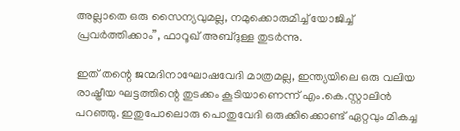അല്ലാതെ ഒരു സൈന്യവുമല്ല, നമുക്കൊരുമിച്ച് യോജിച്ച് പ്രവര്‍ത്തിക്കാം”, ഫാറൂഖ് അബ്ദുള്ള തുടര്‍ന്നു.

ഇത് തന്റെ ജന്മദിനാഘോഷവേദി മാത്രമല്ല, ഇന്ത്യയിലെ ഒരു വലിയ രാഷ്ട്രീയ ഘട്ടത്തിന്റെ തുടക്കം കൂടിയാണെന്ന് എം.കെ.സ്റ്റാലിന്‍ പറഞ്ഞു. ഇതുപോലൊരു പൊതുവേദി ഒരുക്കിക്കൊണ്ട് ഏറ്റവും മികച്ച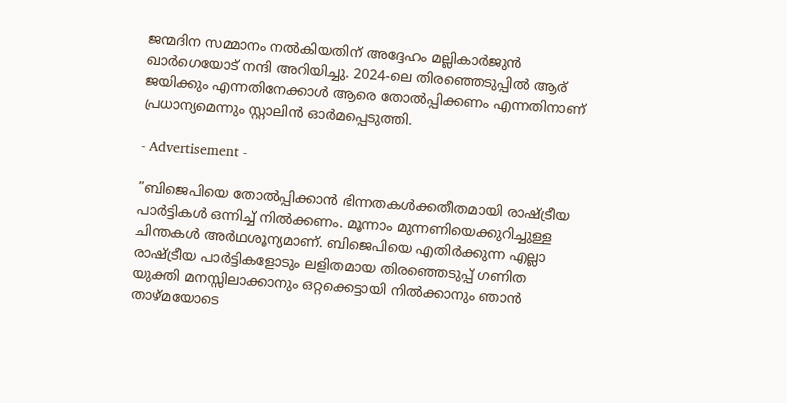ജന്മദിന സമ്മാനം നല്‍കിയതിന് അദ്ദേഹം മല്ലികാര്‍ജുന്‍ ഖാര്‍ഗെയോട് നന്ദി അറിയിച്ചു. 2024-ലെ തിരഞ്ഞെടുപ്പില്‍ ആര് ജയിക്കും എന്നതിനേക്കാള്‍ ആരെ തോല്‍പ്പിക്കണം എന്നതിനാണ് പ്രധാന്യമെന്നും സ്റ്റാലിന്‍ ഓര്‍മപ്പെടുത്തി.

- Advertisement -

”ബിജെപിയെ തോല്‍പ്പിക്കാന്‍ ഭിന്നതകള്‍ക്കതീതമായി രാഷ്ട്രീയ പാര്‍ട്ടികള്‍ ഒന്നിച്ച് നില്‍ക്കണം. മൂന്നാം മുന്നണിയെക്കുറിച്ചുള്ള ചിന്തകള്‍ അര്‍ഥശൂന്യമാണ്. ബിജെപിയെ എതിര്‍ക്കുന്ന എല്ലാ രാഷ്ട്രീയ പാര്‍ട്ടികളോടും ലളിതമായ തിരഞ്ഞെടുപ്പ് ഗണിത യുക്തി മനസ്സിലാക്കാനും ഒറ്റക്കെട്ടായി നില്‍ക്കാനും ഞാന്‍ താഴ്മയോടെ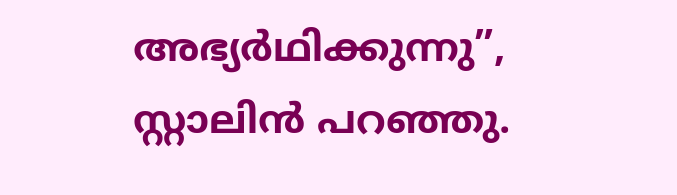അഭ്യര്‍ഥിക്കുന്നു”, സ്റ്റാലിന്‍ പറഞ്ഞു.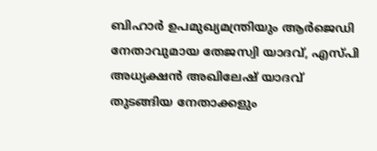ബിഹാര്‍ ഉപമുഖ്യമന്ത്രിയും ആര്‍ജെഡി നേതാവുമായ തേജസ്വി യാദവ്, എസ്പി അധ്യക്ഷന്‍ അഖിലേഷ് യാദവ് തുടങ്ങിയ നേതാക്കളും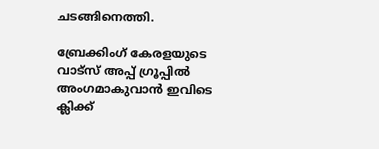ചടങ്ങിനെത്തി.

ബ്രേക്കിംഗ് കേരളയുടെ വാട്സ് അപ്പ് ഗ്രൂപ്പിൽ അംഗമാകുവാൻ ഇവിടെ ക്ലിക്ക്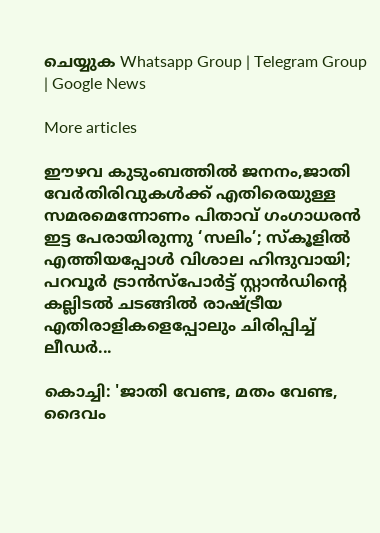ചെയ്യുക Whatsapp Group | Telegram Group | Google News

More articles

ഈഴവ കുടുംബത്തില്‍ ജനനം,ജാതി വേര്‍തിരിവുകള്‍ക്ക് എതിരെയുള്ള സമരമെന്നോണം പിതാവ് ഗംഗാധരന്‍ ഇട്ട പേരായിരുന്നു ‘സലിം’; സ്‌കൂളില്‍ എത്തിയപ്പോള്‍ വിശാല ഹിന്ദുവായി; പറവൂര്‍ ട്രാന്‍സ്‌പോര്‍ട്ട് സ്റ്റാന്‍ഡിന്റെ കല്ലിടല്‍ ചടങ്ങില്‍ രാഷ്ട്രീയ എതിരാളികളെപ്പോലും ചിരിപ്പിച്ച് ലീഡര്‍...

കൊച്ചി: 'ജാതി വേണ്ട, മതം വേണ്ട, ദൈവം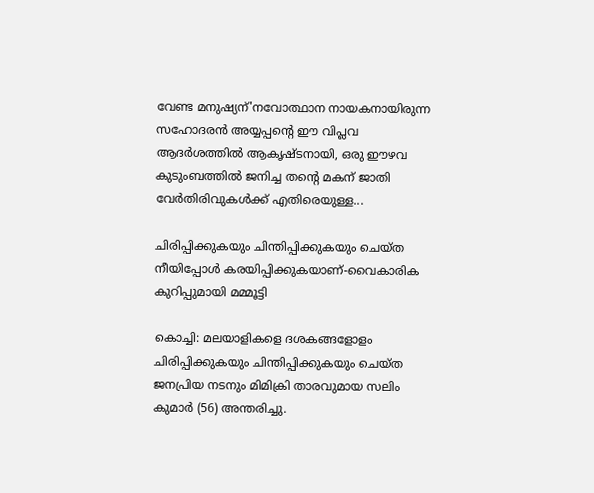വേണ്ട മനുഷ്യന്'നവോത്ഥാന നായകനായിരുന്ന സഹോദരന്‍ അയ്യപ്പന്റെ ഈ വിപ്ലവ ആദര്‍ശത്തില്‍ ആകൃഷ്ടനായി, ഒരു ഈഴവ കുടുംബത്തില്‍ ജനിച്ച തന്റെ മകന് ജാതി വേര്‍തിരിവുകള്‍ക്ക് എതിരെയുള്ള...

ചിരിപ്പിക്കുകയും ചിന്തിപ്പിക്കുകയും ചെയ്ത നീയിപ്പോൾ കരയിപ്പിക്കുകയാണ്-വൈകാരിക കുറിപ്പുമായി മമ്മൂട്ടി

കൊച്ചി: മലയാളികളെ ദശകങ്ങളോളം ചിരിപ്പിക്കുകയും ചിന്തിപ്പിക്കുകയും ചെയ്ത ജനപ്രിയ നടനും മിമിക്രി താരവുമായ സലിം കുമാർ (56) അന്തരിച്ചു.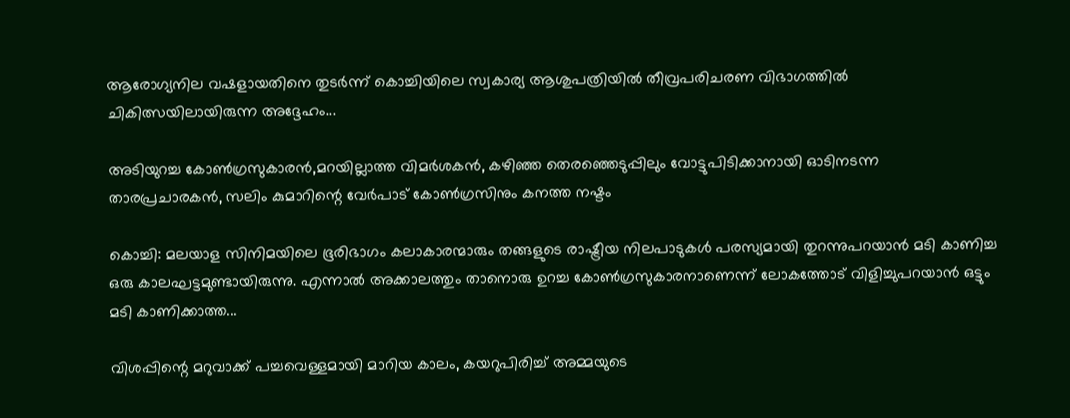ആരോഗ്യനില വഷളായതിനെ തുടർന്ന് കൊച്ചിയിലെ സ്വകാര്യ ആശുപത്രിയിൽ തീവ്രപരിചരണ വിഭാഗത്തിൽ ചികിത്സയിലായിരുന്ന അദ്ദേഹം...

അടിയുറച്ച കോണ്‍ഗ്രസുകാരന്‍,മറയില്ലാത്ത വിമര്‍ശകന്‍, കഴിഞ്ഞ തെരഞ്ഞെടുപ്പിലും വോട്ടുപിടിക്കാനായി ഓടിനടന്ന താരപ്രചാരകന്‍, സലിം കുമാറിന്റെ വേര്‍പാട് കോണ്‍ഗ്രസിനും കനത്ത നഷ്ടം

കൊച്ചി: മലയാള സിനിമയിലെ ഭൂരിഭാഗം കലാകാരന്മാരും തങ്ങളുടെ രാഷ്ട്രീയ നിലപാടുകൾ പരസ്യമായി തുറന്നുപറയാൻ മടി കാണിച്ച ഒരു കാലഘട്ടമുണ്ടായിരുന്നു. എന്നാൽ അക്കാലത്തും താനൊരു ഉറച്ച കോൺഗ്രസുകാരനാണെന്ന് ലോകത്തോട് വിളിച്ചുപറയാൻ ഒട്ടും മടി കാണിക്കാത്ത...

വിശപ്പിന്റെ മറുവാക്ക് പച്ചവെള്ളമായി മാറിയ കാലം, കയറുപിരിച്ച് അമ്മയുടെ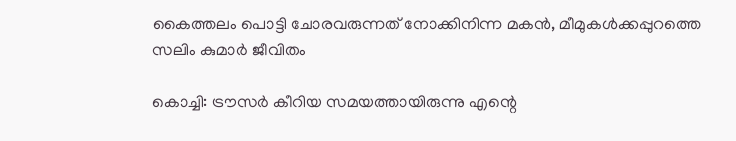കൈത്തലം പൊട്ടി ചോരവരുന്നത് നോക്കിനിന്ന മകൻ, മീമുകൾക്കപ്പുറത്തെ സലിം കുമാർ ജീവിതം

കൊച്ചി: ട്രൗസർ കീറിയ സമയത്തായിരുന്നു എന്റെ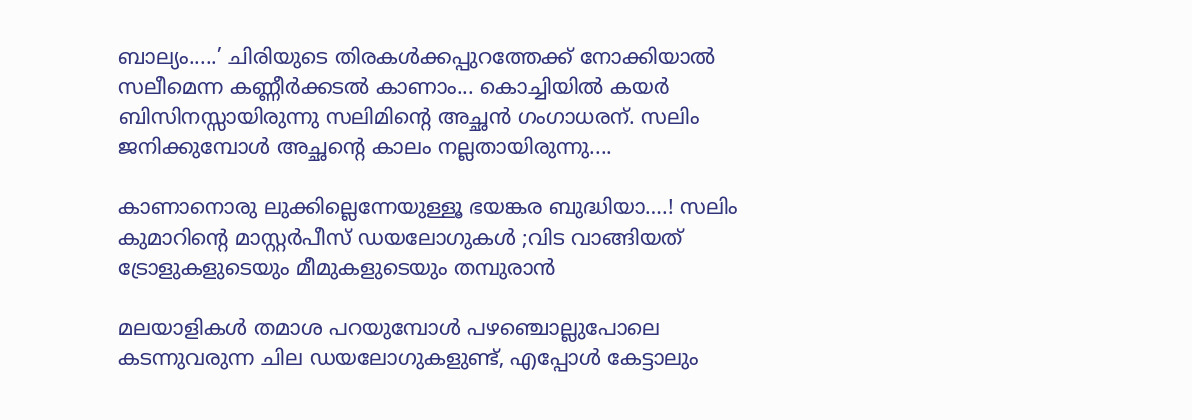ബാല്യം.....’ ചിരിയുടെ തിരകൾക്കപ്പുറത്തേക്ക് നോക്കിയാൽ സലീമെന്ന കണ്ണീർക്കടൽ കാണാം... കൊച്ചിയിൽ കയർ ബിസിനസ്സായിരുന്നു സലിമിന്റെ അച്ഛൻ ഗംഗാധരന്. സലിം ജനിക്കുമ്പോൾ അച്ഛന്റെ കാലം നല്ലതായിരുന്നു....

കാണാനൊരു ലുക്കില്ലെന്നേയുള്ളൂ ഭയങ്കര ബുദ്ധിയാ….! സലിം കുമാറിൻ്റെ മാസ്റ്റർപീസ് ഡയലോഗുകൾ ;വിട വാങ്ങിയത് ട്രോളുകളുടെയും മീമുകളുടെയും തമ്പുരാൻ

മലയാളികൾ തമാശ പറയുമ്പോൾ പഴഞ്ചൊല്ലുപോലെ കടന്നുവരുന്ന ചില ഡയലോഗുകളുണ്ട്, എപ്പോൾ കേട്ടാലും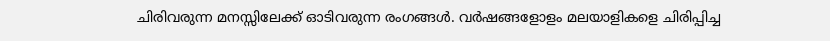ചിരിവരുന്ന മനസ്സിലേക്ക് ഓടിവരുന്ന രംഗങ്ങൾ. വർഷങ്ങളോളം മലയാളികളെ ചിരിപ്പിച്ച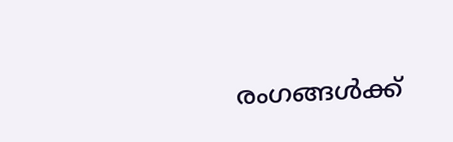രംഗങ്ങൾക്ക്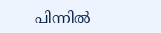പിന്നിൽ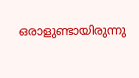ഒരാളുണ്ടായിരുന്നു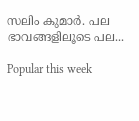സലിം കുമാർ. പല ഭാവങ്ങളിലൂടെ പല...

Popular this week